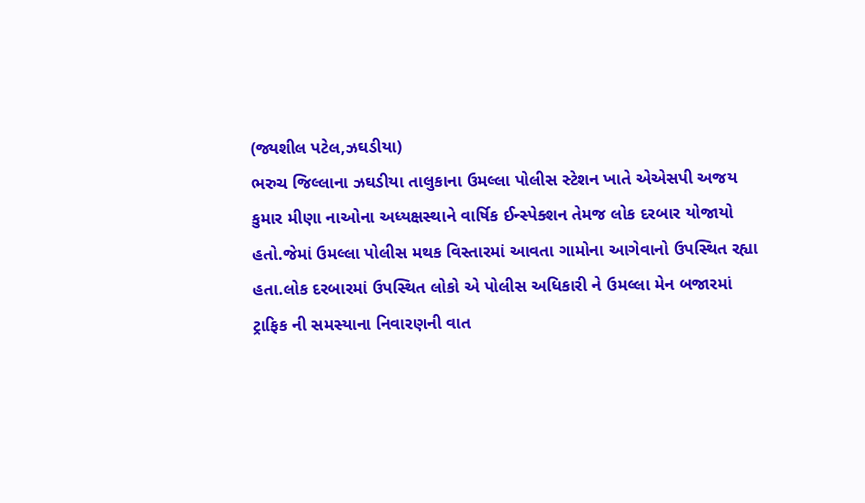(જ્યશીલ પટેલ,ઝઘડીયા)
ભરુચ જિલ્લાના ઝઘડીયા તાલુકાના ઉમલ્લા પોલીસ સ્ટેશન ખાતે એએસપી અજય કુમાર મીણા નાઓના અધ્યક્ષસ્થાને વાર્ષિક ઈન્સ્પેક્શન તેમજ લોક દરબાર યોજાયો હતો.જેમાં ઉમલ્લા પોલીસ મથક વિસ્તારમાં આવતા ગામોના આગેવાનો ઉપસ્થિત રહ્યા હતા.લોક દરબારમાં ઉપસ્થિત લોકો એ પોલીસ અધિકારી ને ઉમલ્લા મેન બજારમાં ટ્રાફિક ની સમસ્યાના નિવારણની વાત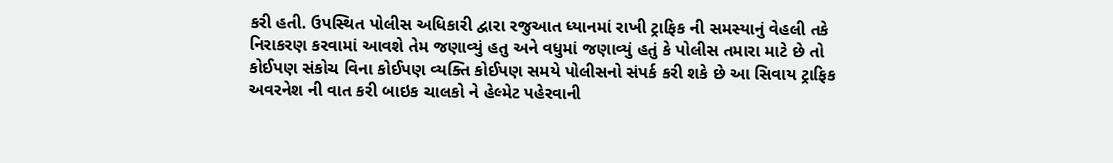કરી હતી. ઉપસ્થિત પોલીસ અધિકારી દ્વારા રજુઆત ધ્યાનમાં રાખી ટ્રાફિક ની સમસ્યાનું વેહલી તકે નિરાકરણ કરવામાં આવશે તેમ જણાવ્યું હતુ અને વધુમાં જણાવ્યું હતું કે પોલીસ તમારા માટે છે તો કોઈપણ સંકોચ વિના કોઈપણ વ્યક્તિ કોઈપણ સમયે પોલીસનો સંપર્ક કરી શકે છે આ સિવાય ટ્રાફિક અવરનેશ ની વાત કરી બાઇક ચાલકો ને હેલ્મેટ પહેરવાની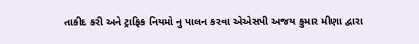તાકીદ કરી અને ટ્રાફિક નિયમો નુ પાલન કરવા એએસપી અજય કુમાર મીણા દ્વારા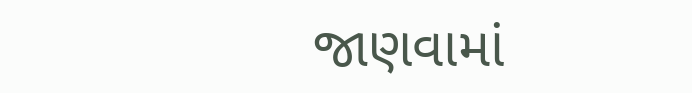જાણવામાં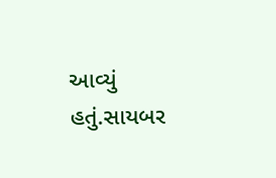આવ્યું હતું.સાયબર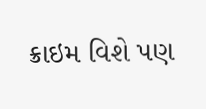ક્રાઇમ વિશે પણ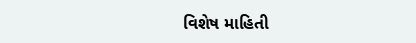વિશેષ માહિતી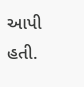આપી હતી.